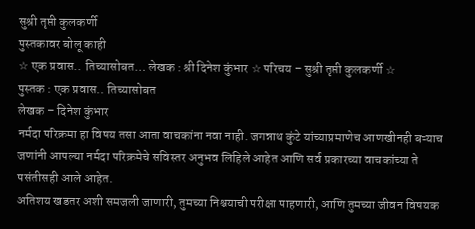सुश्री तृप्ती कुलकर्णी
पुस्तकावर बोलू काही
☆ एक प्रवास.. तिच्यासोबत… लेखक : श्री दिनेश कुंभार ☆ परिचय – सुश्री तृप्ती कुलकर्णी ☆
पुस्तक : एक प्रवास.. तिच्यासोबत
लेखक – दिनेश कुंभार
नर्मदा परिक्रमा हा विषय तसा आता वाचकांना नवा नाही. जगन्नाथ कुंटे यांच्याप्रमाणेच आणखीनही बऱ्याच जणांनी आपल्या नर्मदा परिक्रमेचे सविस्तर अनुभव लिहिले आहेत आणि सर्व प्रकारच्या वाचकांच्या ते पसंतीसही आले आहेत.
अतिशय खडतर अशी समजली जाणारी, तुमच्या निश्चयाची परीक्षा पाहणारी, आणि तुमच्या जीवन विषयक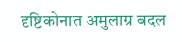दृष्टिकोनात अमुलाग्र बदल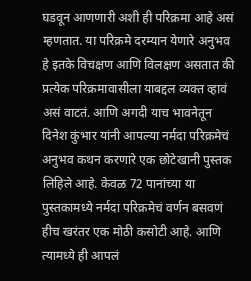घडवून आणणारी अशी ही परिक्रमा आहे असं म्हणतात. या परिक्रमे दरम्यान येणारे अनुभव हे इतके विचक्षण आणि विलक्षण असतात की प्रत्येक परिक्रमावासीला याबद्दल व्यक्त व्हावं असं वाटतं. आणि अगदी याच भावनेतून दिनेश कुंभार यांनी आपल्या नर्मदा परिक्रमेचं अनुभव कथन करणारे एक छोटेखानी पुस्तक लिहिले आहे. केवळ 72 पानांच्या या पुस्तकामध्ये नर्मदा परिक्रमेचं वर्णन बसवणं हीच खरंतर एक मोठी कसोटी आहे. आणि त्यामध्ये ही आपलं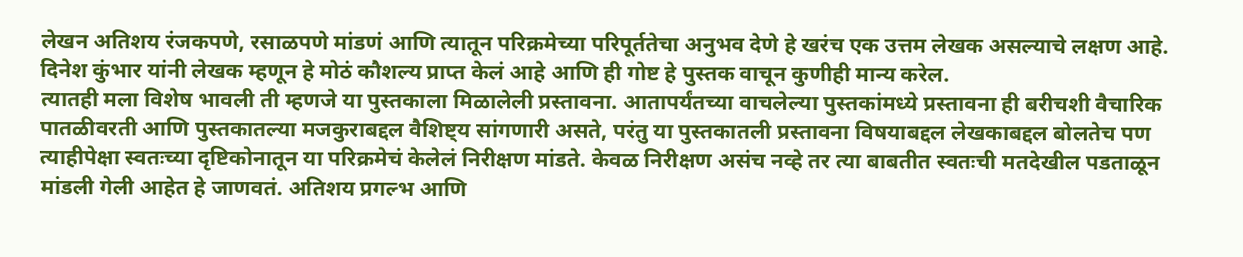लेखन अतिशय रंजकपणे, रसाळपणे मांडणं आणि त्यातून परिक्रमेच्या परिपूर्ततेचा अनुभव देणे हे खरंच एक उत्तम लेखक असल्याचे लक्षण आहे. दिनेश कुंभार यांनी लेखक म्हणून हे मोठं कौशल्य प्राप्त केलं आहे आणि ही गोष्ट हे पुस्तक वाचून कुणीही मान्य करेल.
त्यातही मला विशेष भावली ती म्हणजे या पुस्तकाला मिळालेली प्रस्तावना. आतापर्यंतच्या वाचलेल्या पुस्तकांमध्ये प्रस्तावना ही बरीचशी वैचारिक पातळीवरती आणि पुस्तकातल्या मजकुराबद्दल वैशिष्ट्य सांगणारी असते, परंतु या पुस्तकातली प्रस्तावना विषयाबद्दल लेखकाबद्दल बोलतेच पण त्याहीपेक्षा स्वतःच्या दृष्टिकोनातून या परिक्रमेचं केलेलं निरीक्षण मांडते. केवळ निरीक्षण असंच नव्हे तर त्या बाबतीत स्वतःची मतदेखील पडताळून मांडली गेली आहेत हे जाणवतं. अतिशय प्रगल्भ आणि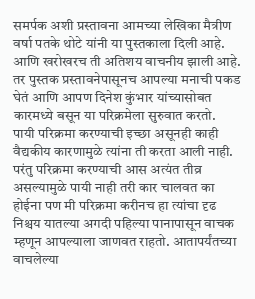समर्पक अशी प्रस्तावना आमच्या लेखिका मैत्रीण वर्षा पतके थोटे यांनी या पुस्तकाला दिली आहे. आणि खरोखरच ती अतिशय वाचनीय झाली आहे. तर पुस्तक प्रस्तावनेपासूनच आपल्या मनाची पकड घेतं आणि आपण दिनेश कुंभार यांच्यासोबत कारमध्ये बसून या परिक्रमेला सुरुवात करतो.
पायी परिक्रमा करण्याची इच्छा असूनही काही वैद्यकीय कारणामुळे त्यांना ती करता आली नाही. परंतु परिक्रमा करण्याची आस अत्यंत तीव्र असल्यामुळे पायी नाही तरी कार चालवत का होईना पण मी परिक्रमा करीनच हा त्यांचा दृढ निश्चय यातल्या अगदी पहिल्या पानापासून वाचक म्हणून आपल्याला जाणवत राहतो. आतापर्यंतच्या वाचलेल्या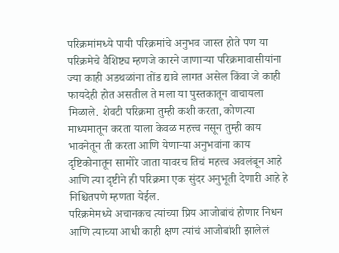परिक्रमांमध्ये पायी परिक्रमांचे अनुभव जास्त होते पण या परिक्रमेचे वैशिष्ट्य म्हणजे कारने जाणाऱ्या परिक्रमावासीयांना ज्या काही अडथळांना तोंड द्यावे लागत असेल किंवा जे काही फायदेही होत असतील ते मला या पुस्तकातून वाचायला मिळाले. शेवटी परिक्रमा तुम्ही कशी करता, कोणत्या माध्यमातून करता याला केवळ महत्त्व नसून तुम्ही काय भावनेतून ती करता आणि येणाऱ्या अनुभवांना काय दृष्टिकोनातून सामोरे जाता यावरच तिचं महत्त्व अवलंबून आहे आणि त्या दृष्टीने ही परिक्रमा एक सुंदर अनुभूती देणारी आहे हे निश्चितपणे म्हणता येईल.
परिक्रमेमध्ये अचानकच त्यांच्या प्रिय आजोबांचं होणार निधन आणि त्याच्या आधी काही क्षण त्यांचं आजोबांशी झालेलं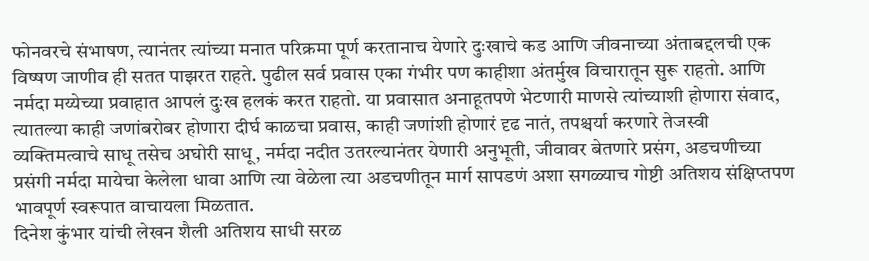फोनवरचे संभाषण, त्यानंतर त्यांच्या मनात परिक्रमा पूर्ण करतानाच येणारे दुःखाचे कड आणि जीवनाच्या अंताबद्दलची एक विष्षण जाणीव ही सतत पाझरत राहते. पुढील सर्व प्रवास एका गंभीर पण काहीशा अंतर्मुख विचारातून सुरू राहतो. आणि नर्मदा मय्येच्या प्रवाहात आपलं दुःख हलकं करत राहतो. या प्रवासात अनाहूतपणे भेटणारी माणसे त्यांच्याशी होणारा संवाद, त्यातल्या काही जणांबरोबर होणारा दीर्घ काळचा प्रवास, काही जणांशी होणारं दृढ नातं, तपश्चर्या करणारे तेजस्वी व्यक्तिमत्वाचे साधू तसेच अघोरी साधू, नर्मदा नदीत उतरल्यानंतर येणारी अनुभूती, जीवावर बेतणारे प्रसंग, अडचणीच्या प्रसंगी नर्मदा मायेचा केलेला धावा आणि त्या वेळेला त्या अडचणीतून मार्ग सापडणं अशा सगळ्याच गोष्टी अतिशय संक्षिप्तपण भावपूर्ण स्वरूपात वाचायला मिळतात.
दिनेश कुंभार यांची लेखन शैली अतिशय साधी सरळ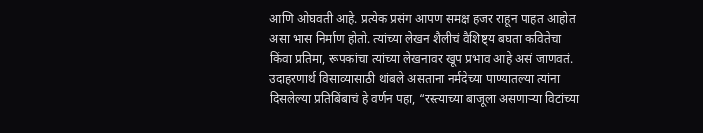आणि ओघवती आहे. प्रत्येक प्रसंग आपण समक्ष हजर राहून पाहत आहोत असा भास निर्माण होतो. त्यांच्या लेखन शैलीचं वैशिष्ट्य बघता कवितेचा किंवा प्रतिमा, रूपकांचा त्यांच्या लेखनावर खूप प्रभाव आहे असं जाणवतं. उदाहरणार्थ विसाव्यासाठी थांबले असताना नर्मदेच्या पाण्यातल्या त्यांना दिसलेल्या प्रतिबिंबाचं हे वर्णन पहा, “रस्त्याच्या बाजूला असणाऱ्या विटांच्या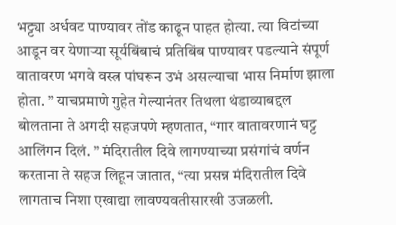भट्ट्या अर्धवट पाण्यावर तोंड काढून पाहत होत्या. त्या विटांच्या आडून वर येणाऱ्या सूर्यबिंबाचं प्रतिबिंब पाण्यावर पडल्याने संपूर्ण वातावरण भगवे वस्त्र पांघरून उभं असल्याचा भास निर्माण झाला होता. ” याचप्रमाणे गुहेत गेल्यानंतर तिथला थंडाव्याबद्दल बोलताना ते अगदी सहजपणे म्हणतात, “गार वातावरणानं घट्ट आलिंगन दिलं. ” मंदिरातील दिवे लागण्याच्या प्रसंगांचं वर्णन करताना ते सहज लिहून जातात, “त्या प्रसन्न मंदिरातील दिवे लागताच निशा एखाद्या लावण्यवतीसारखी उजळली.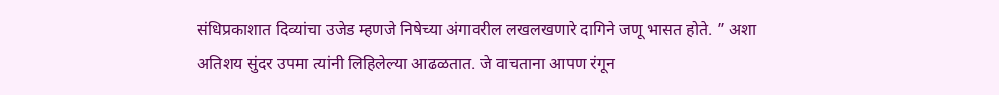संधिप्रकाशात दिव्यांचा उजेड म्हणजे निषेच्या अंगावरील लखलखणारे दागिने जणू भासत होते. ” अशा अतिशय सुंदर उपमा त्यांनी लिहिलेल्या आढळतात. जे वाचताना आपण रंगून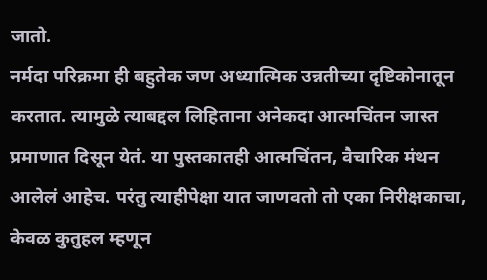जातो.
नर्मदा परिक्रमा ही बहुतेक जण अध्यात्मिक उन्नतीच्या दृष्टिकोनातून करतात. त्यामुळे त्याबद्दल लिहिताना अनेकदा आत्मचिंतन जास्त प्रमाणात दिसून येतं. या पुस्तकातही आत्मचिंतन, वैचारिक मंथन आलेलं आहेच. परंतु त्याहीपेक्षा यात जाणवतो तो एका निरीक्षकाचा, केवळ कुतुहल म्हणून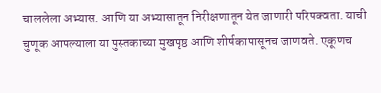चाललेला अभ्यास. आणि या अभ्यासातून निरीक्षणातून येत जाणारी परिपक्वता. याची चुणूक आपल्याला या पुस्तकाच्या मुखपृष्ठ आणि शीर्षकापासूनच जाणवते. एकूणच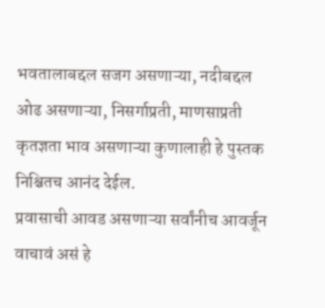भवतालाबद्दल सजग असणाऱ्या, नदीबद्दल ओढ असणाऱ्या, निसर्गाप्रती, माणसाप्रती कृतज्ञता भाव असणाऱ्या कुणालाही हे पुस्तक निश्चितच आनंद देईल.
प्रवासाची आवड असणाऱ्या सर्वांनीच आवर्जून वाचावं असं हे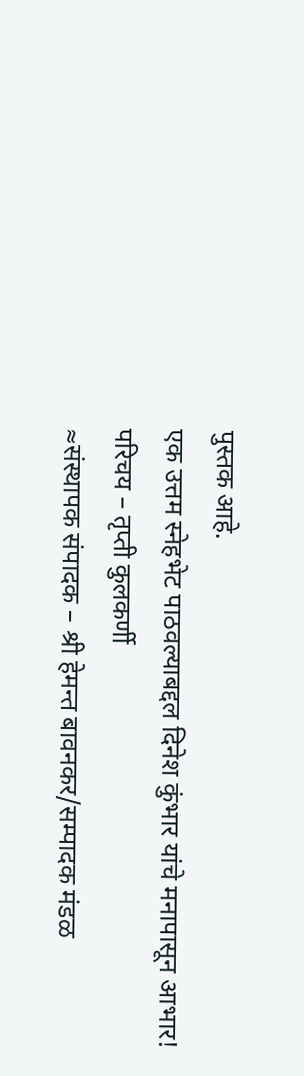पुस्तक आहे.
एक उत्तम स्नेहभेट पाठवल्याबद्दल दिनेश कुंभार यांचे मनापासून आभार!
परिचय – तृप्ती कुलकर्णी
≈संस्थापक संपादक – श्री हेमन्त बावनकर/सम्पादक मंडळ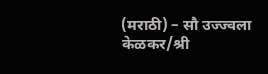(मराठी) – सौ उज्ज्वला केळकर/श्री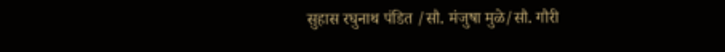सुहास रघुनाथ पंडित /सौ. मंजुषा मुळे/सौ. गौरी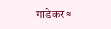गाडेकर≈